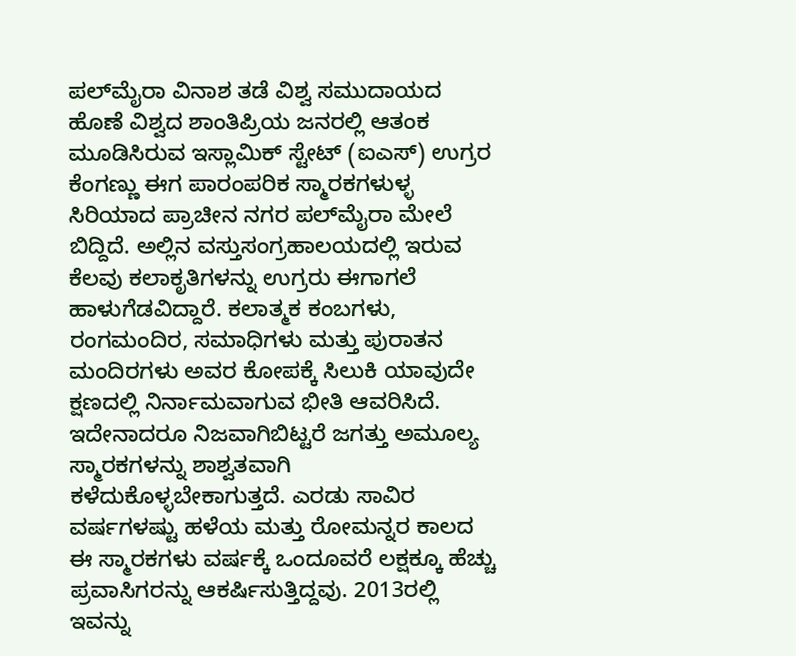ಪಲ್‌ಮೈರಾ ವಿನಾಶ ತಡೆ ವಿಶ್ವ ಸಮುದಾಯದ ಹೊಣೆ ವಿಶ್ವದ ಶಾಂತಿಪ್ರಿಯ ಜನರಲ್ಲಿ ಆತಂಕ ಮೂಡಿಸಿರುವ ಇಸ್ಲಾಮಿಕ್ ಸ್ಟೇಟ್ (ಐಎಸ್) ಉಗ್ರರ ಕೆಂಗಣ್ಣು ಈಗ ಪಾರಂಪರಿಕ ಸ್ಮಾರಕಗಳುಳ್ಳ ಸಿರಿಯಾದ ಪ್ರಾಚೀನ ನಗರ ಪಲ್‌ಮೈರಾ ಮೇಲೆ ಬಿದ್ದಿದೆ. ಅಲ್ಲಿನ ವಸ್ತುಸಂಗ್ರಹಾಲಯದಲ್ಲಿ ಇರುವ ಕೆಲವು ಕಲಾಕೃತಿಗಳನ್ನು ಉಗ್ರರು ಈಗಾಗಲೆ ಹಾಳುಗೆಡವಿದ್ದಾರೆ. ಕಲಾತ್ಮಕ ಕಂಬಗಳು, ರಂಗಮಂದಿರ, ಸಮಾಧಿಗಳು ಮತ್ತು ಪುರಾತನ ಮಂದಿರಗಳು ಅವರ ಕೋಪಕ್ಕೆ ಸಿಲುಕಿ ಯಾವುದೇ ಕ್ಷಣದಲ್ಲಿ ನಿರ್ನಾಮವಾಗುವ ಭೀತಿ ಆವರಿಸಿದೆ. ಇದೇನಾದರೂ ನಿಜವಾಗಿಬಿಟ್ಟರೆ ಜಗತ್ತು ಅಮೂಲ್ಯ ಸ್ಮಾರಕಗಳನ್ನು ಶಾಶ್ವತವಾಗಿ ಕಳೆದುಕೊಳ್ಳಬೇಕಾಗುತ್ತದೆ. ಎರಡು ಸಾವಿರ ವರ್ಷಗಳಷ್ಟು ಹಳೆಯ ಮತ್ತು ರೋಮನ್ನರ ಕಾಲದ ಈ ಸ್ಮಾರಕಗಳು ವರ್ಷಕ್ಕೆ ಒಂದೂವರೆ ಲಕ್ಷಕ್ಕೂ ಹೆಚ್ಚು ಪ್ರವಾಸಿಗರನ್ನು ಆಕರ್ಷಿಸುತ್ತಿದ್ದವು. 2013ರಲ್ಲಿ ಇವನ್ನು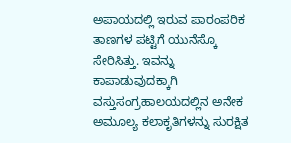ಅಪಾಯದಲ್ಲಿ ಇರುವ ಪಾರಂಪರಿಕ ತಾಣಗಳ ಪಟ್ಟಿಗೆ ಯುನೆಸ್ಕೊ ಸೇರಿಸಿತ್ತು. ಇವನ್ನು ಕಾಪಾಡುವುದಕ್ಕಾಗಿ ವಸ್ತುಸಂಗ್ರಹಾಲಯದಲ್ಲಿನ ಅನೇಕ ಅಮೂಲ್ಯ ಕಲಾಕೃತಿಗಳನ್ನು ಸುರಕ್ಷಿತ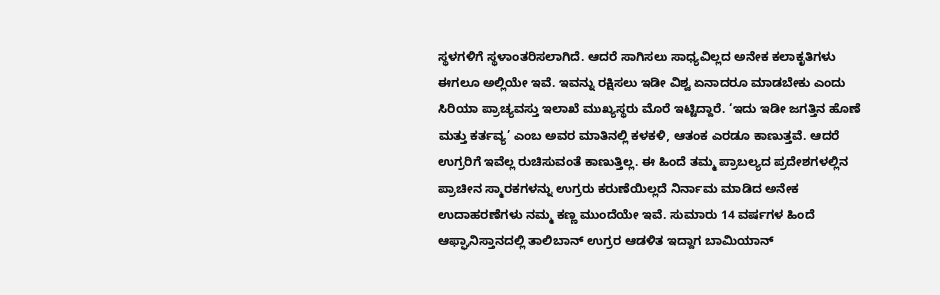ಸ್ಥಳಗಳಿಗೆ ಸ್ಥಳಾಂತರಿಸಲಾಗಿದೆ. ಆದರೆ ಸಾಗಿಸಲು ಸಾಧ್ಯವಿಲ್ಲದ ಅನೇಕ ಕಲಾಕೃತಿಗಳು ಈಗಲೂ ಅಲ್ಲಿಯೇ ಇವೆ. ಇವನ್ನು ರಕ್ಷಿಸಲು ಇಡೀ ವಿಶ್ವ ಏನಾದರೂ ಮಾಡಬೇಕು ಎಂದು ಸಿರಿಯಾ ಪ್ರಾಚ್ಯವಸ್ತು ಇಲಾಖೆ ಮುಖ್ಯಸ್ಥರು ಮೊರೆ ಇಟ್ಟಿದ್ದಾರೆ. ‘ಇದು ಇಡೀ ಜಗತ್ತಿನ ಹೊಣೆ ಮತ್ತು ಕರ್ತವ್ಯ’ ಎಂಬ ಅವರ ಮಾತಿನಲ್ಲಿ ಕಳಕಳಿ, ಆತಂಕ ಎರಡೂ ಕಾಣುತ್ತವೆ. ಆದರೆ ಉಗ್ರರಿಗೆ ಇವೆಲ್ಲ ರುಚಿಸುವಂತೆ ಕಾಣುತ್ತಿಲ್ಲ. ಈ ಹಿಂದೆ ತಮ್ಮ ಪ್ರಾಬಲ್ಯದ ಪ್ರದೇಶಗಳಲ್ಲಿನ ಪ್ರಾಚೀನ ಸ್ಮಾರಕಗಳನ್ನು ಉಗ್ರರು ಕರುಣೆಯಿಲ್ಲದೆ ನಿರ್ನಾಮ ಮಾಡಿದ ಅನೇಕ ಉದಾಹರಣೆಗಳು ನಮ್ಮ ಕಣ್ಣ ಮುಂದೆಯೇ ಇವೆ. ಸುಮಾರು 14 ವರ್ಷಗಳ ಹಿಂದೆ ಆಫ್ಘಾನಿಸ್ತಾನದಲ್ಲಿ ತಾಲಿಬಾನ್ ಉಗ್ರರ ಆಡಳಿತ ಇದ್ದಾಗ ಬಾಮಿಯಾನ್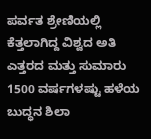ಪರ್ವತ ಶ್ರೇಣಿಯಲ್ಲಿ ಕೆತ್ತಲಾಗಿದ್ದ ವಿಶ್ವದ ಅತಿ ಎತ್ತರದ ಮತ್ತು ಸುಮಾರು 1500 ವರ್ಷಗಳಷ್ಟು ಹಳೆಯ ಬುದ್ಧನ ಶಿಲಾ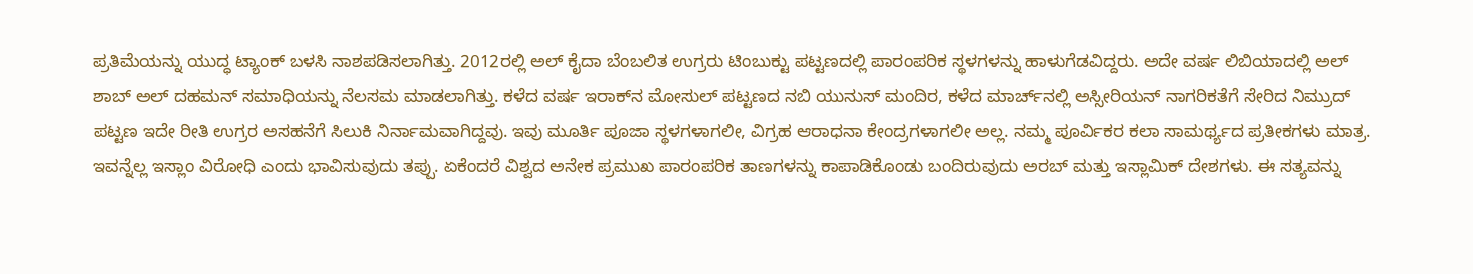ಪ್ರತಿಮೆಯನ್ನು ಯುದ್ಧ ಟ್ಯಾಂಕ್ ಬಳಸಿ ನಾಶಪಡಿಸಲಾಗಿತ್ತು. 2012ರಲ್ಲಿ ಅಲ್ ಕೈದಾ ಬೆಂಬಲಿತ ಉಗ್ರರು ಟಿಂಬುಕ್ಟು ಪಟ್ಟಣದಲ್ಲಿ ಪಾರಂಪರಿಕ ಸ್ಥಳಗಳನ್ನು ಹಾಳುಗೆಡವಿದ್ದರು. ಅದೇ ವರ್ಷ ಲಿಬಿಯಾದಲ್ಲಿ ಅಲ್ ಶಾಬ್ ಅಲ್ ದಹಮನ್‌ ಸಮಾಧಿಯನ್ನು ನೆಲಸಮ ಮಾಡಲಾಗಿತ್ತು. ಕಳೆದ ವರ್ಷ ಇರಾಕ್‌ನ ಮೋಸುಲ್ ಪಟ್ಟಣದ ನಬಿ ಯುನುಸ್ ಮಂದಿರ, ಕಳೆದ ಮಾರ್ಚ್‌ನಲ್ಲಿ ಅಸ್ಸೀರಿಯನ್ ನಾಗರಿಕತೆಗೆ ಸೇರಿದ ನಿಮ್ರುದ್ ಪಟ್ಟಣ ಇದೇ ರೀತಿ ಉಗ್ರರ ಅಸಹನೆಗೆ ಸಿಲುಕಿ ನಿರ್ನಾಮವಾಗಿದ್ದವು. ಇವು ಮೂರ್ತಿ ಪೂಜಾ ಸ್ಥಳಗಳಾಗಲೀ, ವಿಗ್ರಹ ಆರಾಧನಾ ಕೇಂದ್ರಗಳಾಗಲೀ ಅಲ್ಲ. ನಮ್ಮ ಪೂರ್ವಿಕರ ಕಲಾ ಸಾಮರ್ಥ್ಯದ ಪ್ರತೀಕಗಳು ಮಾತ್ರ. ಇವನ್ನೆಲ್ಲ ಇಸ್ಲಾಂ ವಿರೋಧಿ ಎಂದು ಭಾವಿಸುವುದು ತಪ್ಪು. ಏಕೆಂದರೆ ವಿಶ್ವದ ಅನೇಕ ಪ್ರಮುಖ ಪಾರಂಪರಿಕ ತಾಣಗಳನ್ನು ಕಾಪಾಡಿಕೊಂಡು ಬಂದಿರುವುದು ಅರಬ್ ಮತ್ತು ಇಸ್ಲಾಮಿಕ್ ದೇಶಗಳು. ಈ ಸತ್ಯವನ್ನು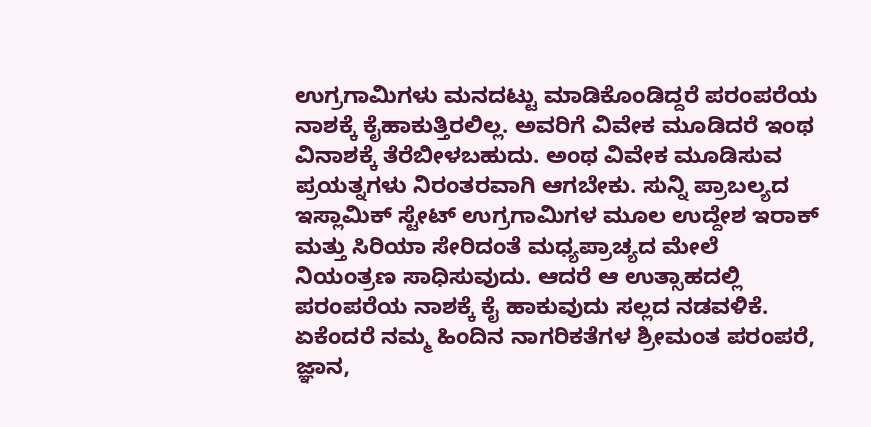ಉಗ್ರಗಾಮಿಗಳು ಮನದಟ್ಟು ಮಾಡಿಕೊಂಡಿದ್ದರೆ ಪರಂಪರೆಯ ನಾಶಕ್ಕೆ ಕೈಹಾಕುತ್ತಿರಲಿಲ್ಲ. ಅವರಿಗೆ ವಿವೇಕ ಮೂಡಿದರೆ ಇಂಥ ವಿನಾಶಕ್ಕೆ ತೆರೆಬೀಳಬಹುದು. ಅಂಥ ವಿವೇಕ ಮೂಡಿಸುವ ಪ್ರಯತ್ನಗಳು ನಿರಂತರವಾಗಿ ಆಗಬೇಕು. ಸುನ್ನಿ ಪ್ರಾಬಲ್ಯದ ಇಸ್ಲಾಮಿಕ್ ಸ್ಟೇಟ್‌ ಉಗ್ರಗಾಮಿಗಳ ಮೂಲ ಉದ್ದೇಶ ಇರಾಕ್ ಮತ್ತು ಸಿರಿಯಾ ಸೇರಿದಂತೆ ಮಧ್ಯಪ್ರಾಚ್ಯದ ಮೇಲೆ ನಿಯಂತ್ರಣ ಸಾಧಿಸುವುದು. ಆದರೆ ಆ ಉತ್ಸಾಹದಲ್ಲಿ ಪರಂಪರೆಯ ನಾಶಕ್ಕೆ ಕೈ ಹಾಕುವುದು ಸಲ್ಲದ ನಡವಳಿಕೆ. ಏಕೆಂದರೆ ನಮ್ಮ ಹಿಂದಿನ ನಾಗರಿಕತೆಗಳ ಶ್ರೀಮಂತ ಪರಂಪರೆ, ಜ್ಞಾನ,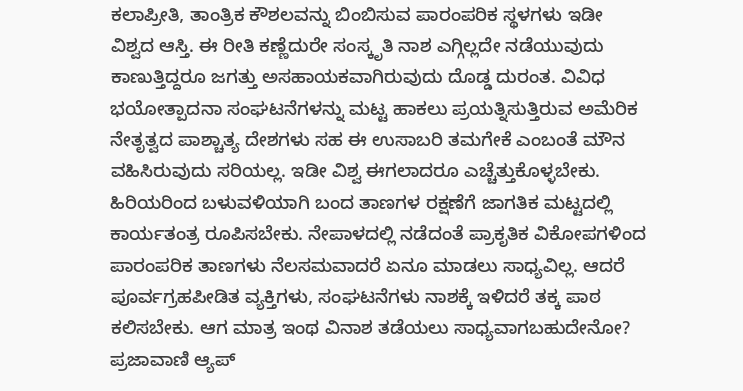ಕಲಾಪ್ರೀತಿ, ತಾಂತ್ರಿಕ ಕೌಶಲವನ್ನು ಬಿಂಬಿಸುವ ಪಾರಂಪರಿಕ ಸ್ಥಳಗಳು ಇಡೀ ವಿಶ್ವದ ಆಸ್ತಿ. ಈ ರೀತಿ ಕಣ್ಣೆದುರೇ ಸಂಸ್ಕೃತಿ ನಾಶ ಎಗ್ಗಿಲ್ಲದೇ ನಡೆಯುವುದು ಕಾಣುತ್ತಿದ್ದರೂ ಜಗತ್ತು ಅಸಹಾಯಕವಾಗಿರುವುದು ದೊಡ್ಡ ದುರಂತ. ವಿವಿಧ ಭಯೋತ್ಪಾದನಾ ಸಂಘಟನೆಗಳನ್ನು ಮಟ್ಟ ಹಾಕಲು ಪ್ರಯತ್ನಿಸುತ್ತಿರುವ ಅಮೆರಿಕ ನೇತೃತ್ವದ ಪಾಶ್ಚಾತ್ಯ ದೇಶಗಳು ಸಹ ಈ ಉಸಾಬರಿ ತಮಗೇಕೆ ಎಂಬಂತೆ ಮೌನ ವಹಿಸಿರುವುದು ಸರಿಯಲ್ಲ. ಇಡೀ ವಿಶ್ವ ಈಗಲಾದರೂ ಎಚ್ಚೆತ್ತುಕೊಳ್ಳಬೇಕು. ಹಿರಿಯರಿಂದ ಬಳುವಳಿಯಾಗಿ ಬಂದ ತಾಣಗಳ ರಕ್ಷಣೆಗೆ ಜಾಗತಿಕ ಮಟ್ಟದಲ್ಲಿ ಕಾರ್ಯತಂತ್ರ ರೂಪಿಸಬೇಕು. ನೇಪಾಳದಲ್ಲಿ ನಡೆದಂತೆ ಪ್ರಾಕೃತಿಕ ವಿಕೋಪಗಳಿಂದ ಪಾರಂಪರಿಕ ತಾಣಗಳು ನೆಲಸಮವಾದರೆ ಏನೂ ಮಾಡಲು ಸಾಧ್ಯವಿಲ್ಲ. ಆದರೆ ಪೂರ್ವಗ್ರಹಪೀಡಿತ ವ್ಯಕ್ತಿಗಳು, ಸಂಘಟನೆಗಳು ನಾಶಕ್ಕೆ ಇಳಿದರೆ ತಕ್ಕ ಪಾಠ ಕಲಿಸಬೇಕು. ಆಗ ಮಾತ್ರ ಇಂಥ ವಿನಾಶ ತಡೆಯಲು ಸಾಧ್ಯವಾಗಬಹುದೇನೋ? ಪ್ರಜಾವಾಣಿ ಆ್ಯಪ್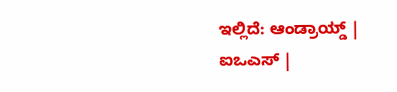ಇಲ್ಲಿದೆ: ಆಂಡ್ರಾಯ್ಡ್ | ಐಒಎಸ್ |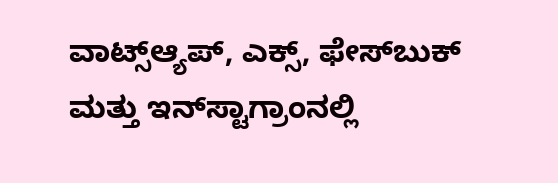ವಾಟ್ಸ್ಆ್ಯಪ್, ಎಕ್ಸ್, ಫೇಸ್‌ಬುಕ್ ಮತ್ತು ಇನ್‌ಸ್ಟಾಗ್ರಾಂನಲ್ಲಿ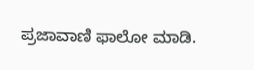ಪ್ರಜಾವಾಣಿ ಫಾಲೋ ಮಾಡಿ.